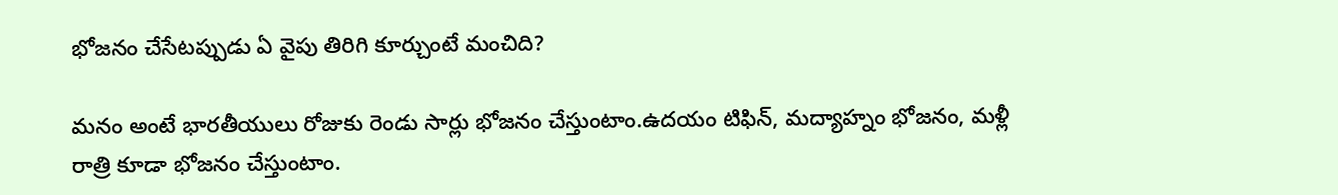భోజనం చేసేటప్పుడు ఏ వైపు తిరిగి కూర్చుంటే మంచిది?

మనం అంటే భారతీయులు రోజుకు రెండు సార్లు భోజనం చేస్తుంటాం.ఉదయం టిఫిన్, మద్యాహ్నం భోజనం, మళ్లీ రాత్రి కూడా భోజనం చేస్తుంటాం.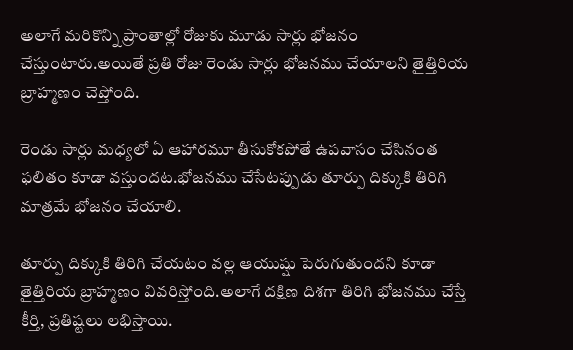అలాగే మరికొన్ని ప్రాంతాల్లో రోజుకు మూడు సార్లు భోజనం చేస్తుంటారు.అయితే ప్రతి రోజు రెండు సార్లు భోజనము చేయాలని తైత్తిరియ బ్రాహ్మణం చెప్తోంది.

రెండు సార్లు మధ్యలో ఏ ఆహారమూ తీసుకోకపోతే ఉపవాసం చేసినంత ఫలితం కూడా వస్తుందట.భోజనము చేసేటప్పుడు తూర్పు దిక్కుకి తిరిగి మాత్రమే భోజనం చేయాలి.

తూర్పు దిక్కుకి తిరిగి చేయటం వల్ల ఆయుష్షు పెరుగుతుందని కూడా తైత్తిరియ బ్రాహ్మణం వివరిస్తోంది.అలాగే దక్షిణ దిశగా తిరిగి భోజనము చేస్తే కీర్తి, ప్రతిష్టలు లభిస్తాయి.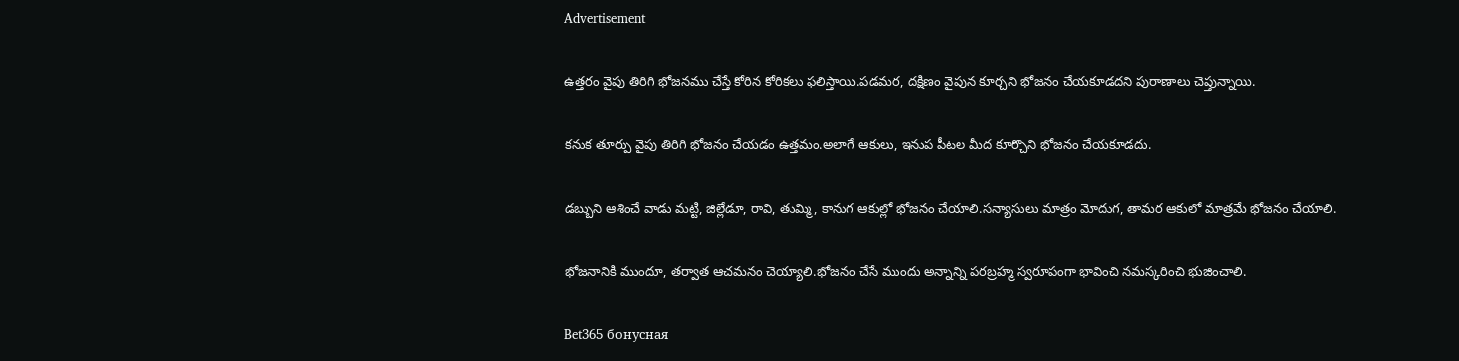Advertisement

ఉత్తరం వైపు తిరిగి భోజనము చేస్తే కోరిన కోరికలు ఫలిస్తాయి.పడమర, దక్షిణం వైపున కూర్చని భోజనం చేయకూడదని పురాణాలు చెప్తున్నాయి.

కనుక తూర్పు వైపు తిరిగి భోజనం చేయడం ఉత్తమం.అలాగే ఆకులు, ఇనుప పీటల మీద కూర్చొని భోజనం చేయకూడదు.

డబ్బుని ఆశించే వాడు మట్టి, జిల్లేడూ, రావి, తుమ్మి, కానుగ ఆకుల్లో భోజనం చేయాలి.సన్యాసులు మాత్రం మోదుగ, తామర ఆకులో మాత్రమే భోజనం చేయాలి.

భోజనానికి ముందూ, తర్వాత ఆచమనం చెయ్యాలి.భోజనం చేసే ముందు అన్నాన్ని పరబ్రహ్మ స్వరూపంగా భావించి నమస్కరించి భుజించాలి.

Bet365 бонусная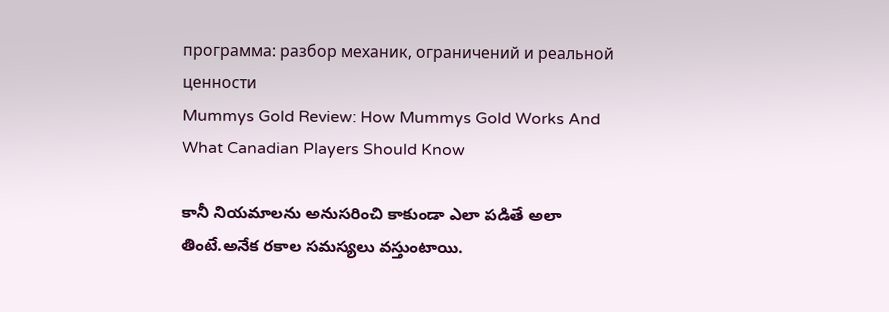программа: разбор механик, ограничений и реальной ценности
Mummys Gold Review: How Mummys Gold Works And What Canadian Players Should Know

కానీ నియమాలను అనుసరించి కాకుండా ఎలా పడితే అలా తింటే.అనేక రకాల సమస్యలు వస్తుంటాయి.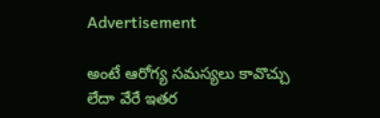Advertisement

అంటే ఆరోగ్య సమస్యలు కావొచ్చు లేదా వేరే ఇతర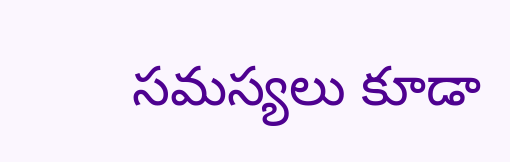సమస్యలు కూడా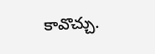కావొచ్చు.